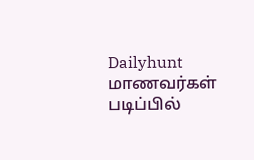Dailyhunt
மாணவர்கள் படிப்பில்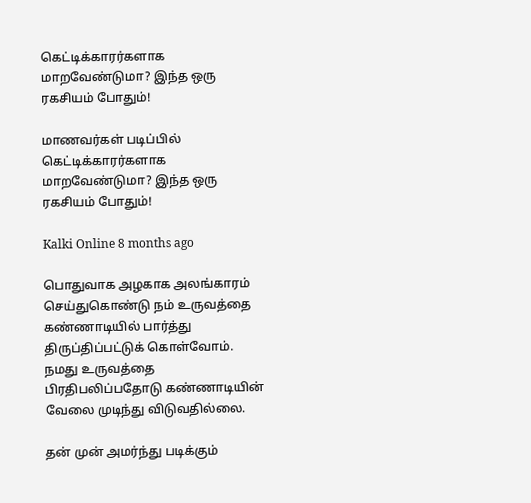கெட்டிக்காரர்களாக மாறவேண்டுமா? இந்த ஒரு ரகசியம் போதும்!

மாணவர்கள் படிப்பில் கெட்டிக்காரர்களாக மாறவேண்டுமா? இந்த ஒரு ரகசியம் போதும்!

Kalki Online 8 months ago

பொதுவாக அழகாக அலங்காரம் செய்துகொண்டு நம் உருவத்தை கண்ணாடியில் பார்த்து திருப்திப்பட்டுக் கொள்வோம். நமது உருவத்தை பிரதிபலிப்பதோடு கண்ணாடியின் வேலை முடிந்து விடுவதில்லை.

தன் முன் அமர்ந்து படிக்கும்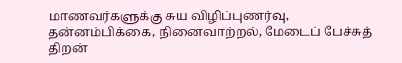மாணவர்களுக்கு சுய விழிப்புணர்வு, தன்னம்பிக்கை, நினைவாற்றல், மேடைப் பேச்சுத் திறன்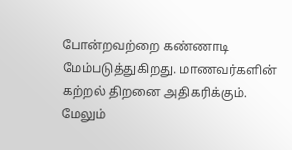போன்றவற்றை கண்ணாடி மேம்படுத்துகிறது. மாணவர்களின் கற்றல் திறனை அதிகரிக்கும். மேலும்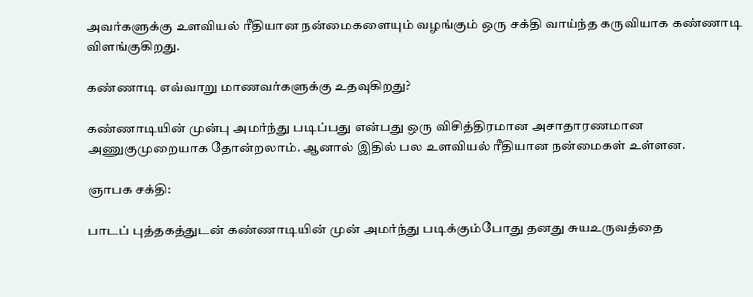அவர்களுக்கு உளவியல் ரீதியான நன்மைகளையும் வழங்கும் ஒரு சக்தி வாய்ந்த கருவியாக கண்ணாடி விளங்குகிறது.

கண்ணாடி எவ்வாறு மாணவர்களுக்கு உதவுகிறது?

கண்ணாடியின் முன்பு அமர்ந்து படிப்பது என்பது ஒரு விசித்திரமான அசாதாரணமான அணுகுமுறையாக தோன்றலாம். ஆனால் இதில் பல உளவியல் ரீதியான நன்மைகள் உள்ளன.

ஞாபக சக்தி:

பாடப் புத்தகத்துடன் கண்ணாடியின் முன் அமர்ந்து படிக்கும்போது தனது சுயஉருவத்தை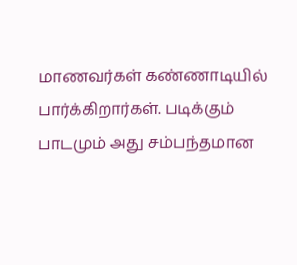மாணவர்கள் கண்ணாடியில் பார்க்கிறார்கள். படிக்கும் பாடமும் அது சம்பந்தமான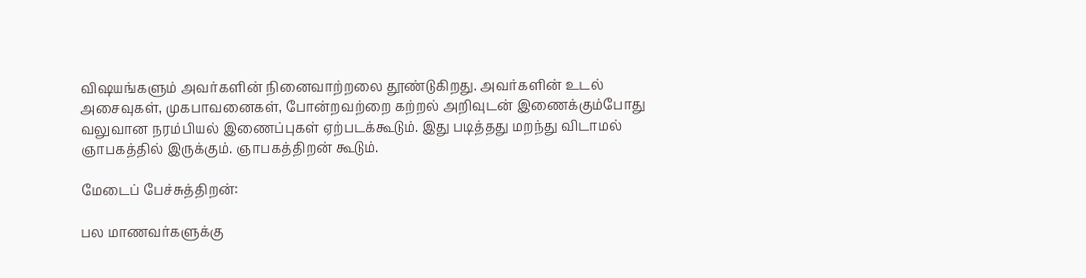விஷயங்களும் அவர்களின் நினைவாற்றலை தூண்டுகிறது. அவர்களின் உடல் அசைவுகள், முகபாவனைகள், போன்றவற்றை கற்றல் அறிவுடன் இணைக்கும்போது வலுவான நரம்பியல் இணைப்புகள் ஏற்படக்கூடும். இது படித்தது மறந்து விடாமல் ஞாபகத்தில் இருக்கும். ஞாபகத்திறன் கூடும்.

மேடைப் பேச்சுத்திறன்:

பல மாணவர்களுக்கு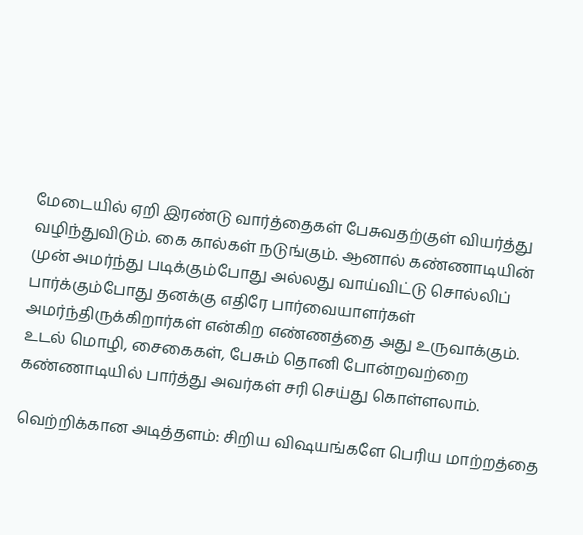மேடையில் ஏறி இரண்டு வார்த்தைகள் பேசுவதற்குள் வியர்த்து வழிந்துவிடும். கை கால்கள் நடுங்கும். ஆனால் கண்ணாடியின் முன் அமர்ந்து படிக்கும்போது அல்லது வாய்விட்டு சொல்லிப் பார்க்கும்போது தனக்கு எதிரே பார்வையாளர்கள் அமர்ந்திருக்கிறார்கள் என்கிற எண்ணத்தை அது உருவாக்கும். உடல் மொழி, சைகைகள், பேசும் தொனி போன்றவற்றை கண்ணாடியில் பார்த்து அவர்கள் சரி செய்து கொள்ளலாம்.

வெற்றிக்கான அடித்தளம்: சிறிய விஷயங்களே பெரிய மாற்றத்தை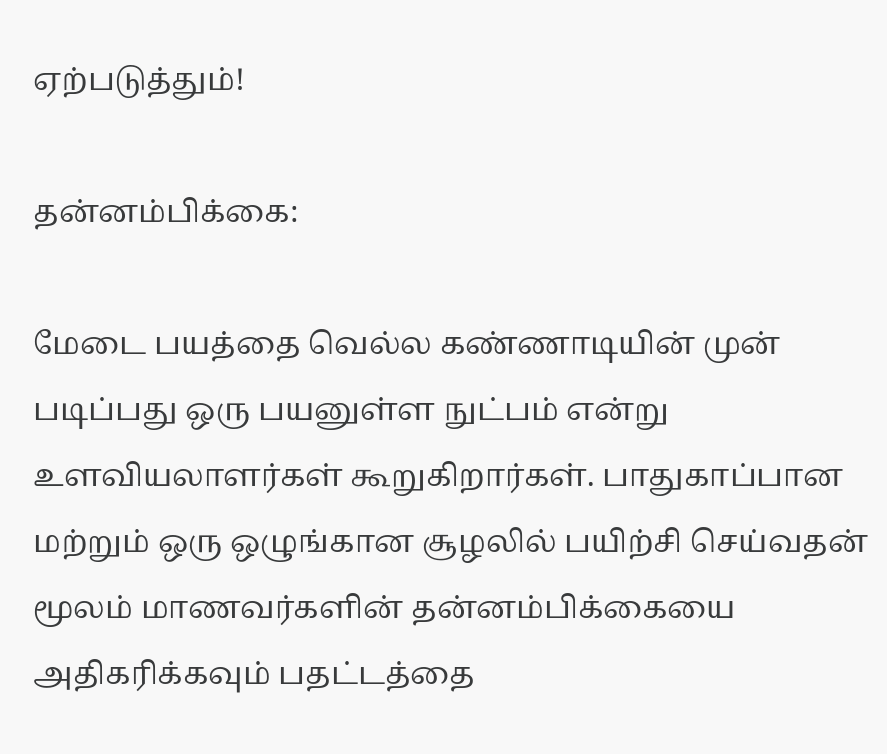ஏற்படுத்தும்!

தன்னம்பிக்கை:

மேடை பயத்தை வெல்ல கண்ணாடியின் முன் படிப்பது ஒரு பயனுள்ள நுட்பம் என்று உளவியலாளர்கள் கூறுகிறார்கள். பாதுகாப்பான மற்றும் ஒரு ஒழுங்கான சூழலில் பயிற்சி செய்வதன் மூலம் மாணவர்களின் தன்னம்பிக்கையை அதிகரிக்கவும் பதட்டத்தை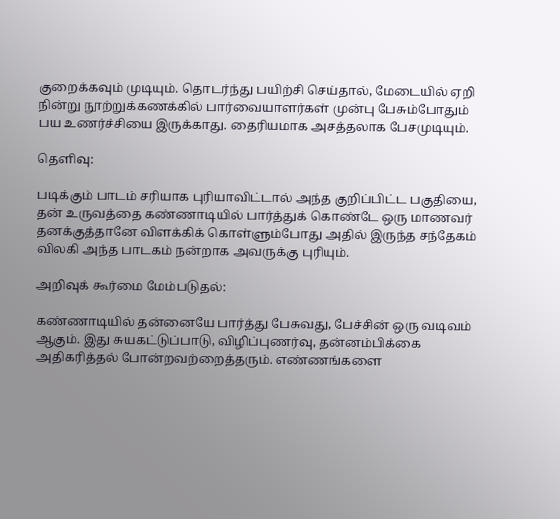குறைக்கவும் முடியும். தொடர்ந்து பயிற்சி செய்தால், மேடையில் ஏறி நின்று நூற்றுக்கணக்கில் பார்வையாளர்கள் முன்பு பேசும்போதும் பய உணர்ச்சியை இருக்காது. தைரியமாக அசத்தலாக பேசமுடியும்.

தெளிவு:

படிக்கும் பாடம் சரியாக புரியாவிட்டால் அந்த குறிப்பிட்ட பகுதியை, தன் உருவத்தை கண்ணாடியில் பார்த்துக் கொண்டே ஒரு மாணவர் தனக்குத்தானே விளக்கிக் கொள்ளும்போது அதில் இருந்த சந்தேகம் விலகி அந்த பாடகம் நன்றாக அவருக்கு புரியும்.

அறிவுக் கூர்மை மேம்படுதல்:

கண்ணாடியில் தன்னையே பார்த்து பேசுவது, பேச்சின் ஒரு வடிவம் ஆகும். இது சுயகட்டுப்பாடு, விழிப்புணர்வு, தன்னம்பிக்கை அதிகரித்தல் போன்றவற்றைத்தரும். எண்ணங்களை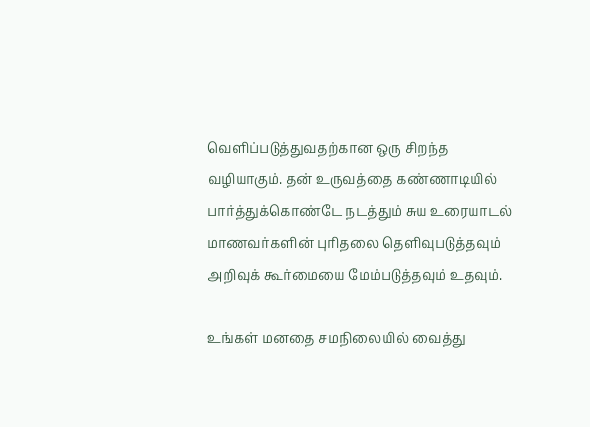வெளிப்படுத்துவதற்கான ஒரு சிறந்த வழியாகும். தன் உருவத்தை கண்ணாடியில் பார்த்துக்கொண்டே நடத்தும் சுய உரையாடல் மாணவர்களின் புரிதலை தெளிவுபடுத்தவும் அறிவுக் கூர்மையை மேம்படுத்தவும் உதவும்.

உங்கள் மனதை சமநிலையில் வைத்து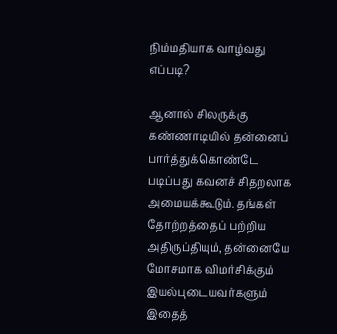நிம்மதியாக வாழ்வது எப்படி?

ஆனால் சிலருக்கு கண்ணாடியில் தன்னைப் பார்த்துக்கொண்டே படிப்பது கவனச் சிதறலாக அமையக்கூடும். தங்கள் தோற்றத்தைப் பற்றிய அதிருப்தியும், தன்னையே மோசமாக விமர்சிக்கும் இயல்புடையவர்களும் இதைத்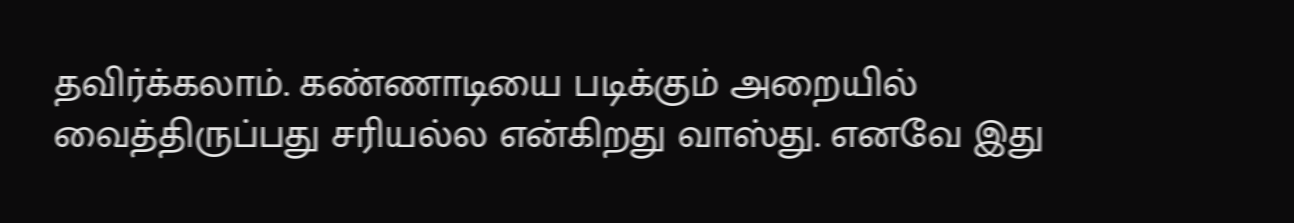தவிர்க்கலாம். கண்ணாடியை படிக்கும் அறையில் வைத்திருப்பது சரியல்ல என்கிறது வாஸ்து. எனவே இது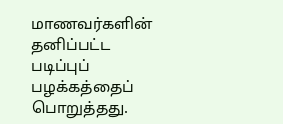மாணவர்களின் தனிப்பட்ட படிப்புப் பழக்கத்தைப் பொறுத்தது.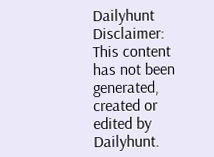Dailyhunt
Disclaimer: This content has not been generated, created or edited by Dailyhunt.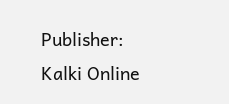Publisher: Kalki Online